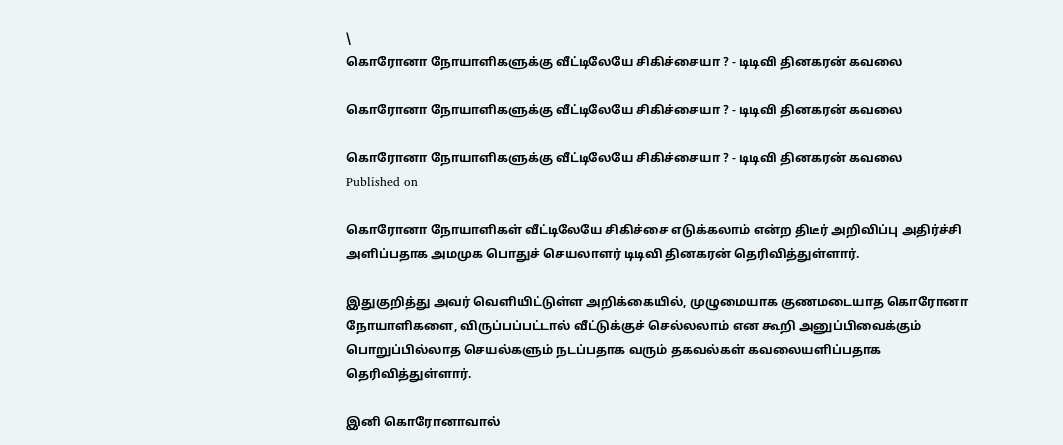\
கொரோனா நோயாளிகளுக்கு வீட்டிலேயே சிகிச்சையா ? - டிடிவி தினகரன் கவலை

கொரோனா நோயாளிகளுக்கு வீட்டிலேயே சிகிச்சையா ? - டிடிவி தினகரன் கவலை

கொரோனா நோயாளிகளுக்கு வீட்டிலேயே சிகிச்சையா ? - டிடிவி தினகரன் கவலை
Published on

கொரோனா நோயாளிகள் வீட்டிலேயே சிகிச்சை எடுக்க‌லாம் என்ற திடீர் அறிவிப்பு அதிர்ச்சி அளிப்பதாக அமமுக பொதுச் செயலாளர் டிடிவி தினகரன் தெரிவித்துள்ளார்.

இதுகுறித்து அவர் வெளியிட்டுள்ள அறிக்கையில், முழுமையாக குணமடையாத கொரோனா நோயாளிகளை, விருப்பப்பட்டால் வீட்டுக்குச் செல்லலாம் என கூறி அனுப்‌‌பிவைக்கும் பொறுப்பில்லாத செயல்களும் நடப்பதாக ‌வரும் தகவல்கள் கவலையளிப்பதாக தெரிவித்துள்ளார்.

இனி கொரோனாவால்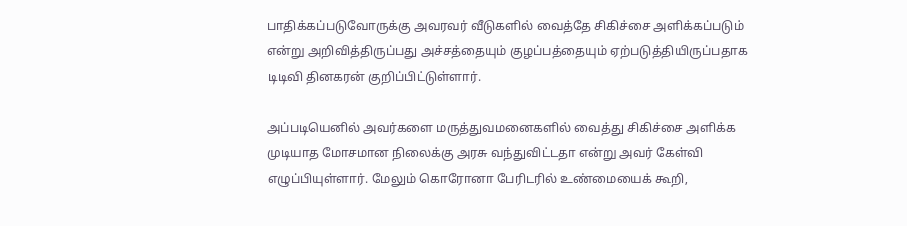பாதிக்கப்படுவோருக்கு அவரவர் வீடுகளில் வைத்தே சிகிச்சை அளிக்கப்படும் என்று அறிவித்திருப்பது அச்சத்தையும் குழப்பத்தையும் ஏற்படுத்தியிருப்பதாக டிடிவி தினகரன் குறிப்பிட்டுள்ளார்.

அப்படியெனில் அவர்களை‌ மருத்துவ‌மனை‌களில் வைத்து சிகிச்சை அளிக்க முடியாத மோசமான நிலைக்கு அரசு வந்துவிட்டதா என்று அவர் கேள்வி எழுப்பியுள்ளார். மேலும் கொரோனா பேரிடரில் உண்மையைக் கூறி,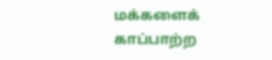மக்களைக் காப்பாற்ற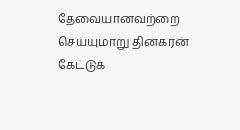தேவையானவற்றை செய்யுமாறு தினகரன் கேட்டுக்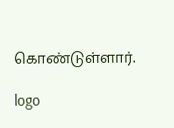கொண்டு‌‌ள்ளார்.

logo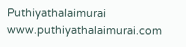Puthiyathalaimurai
www.puthiyathalaimurai.com